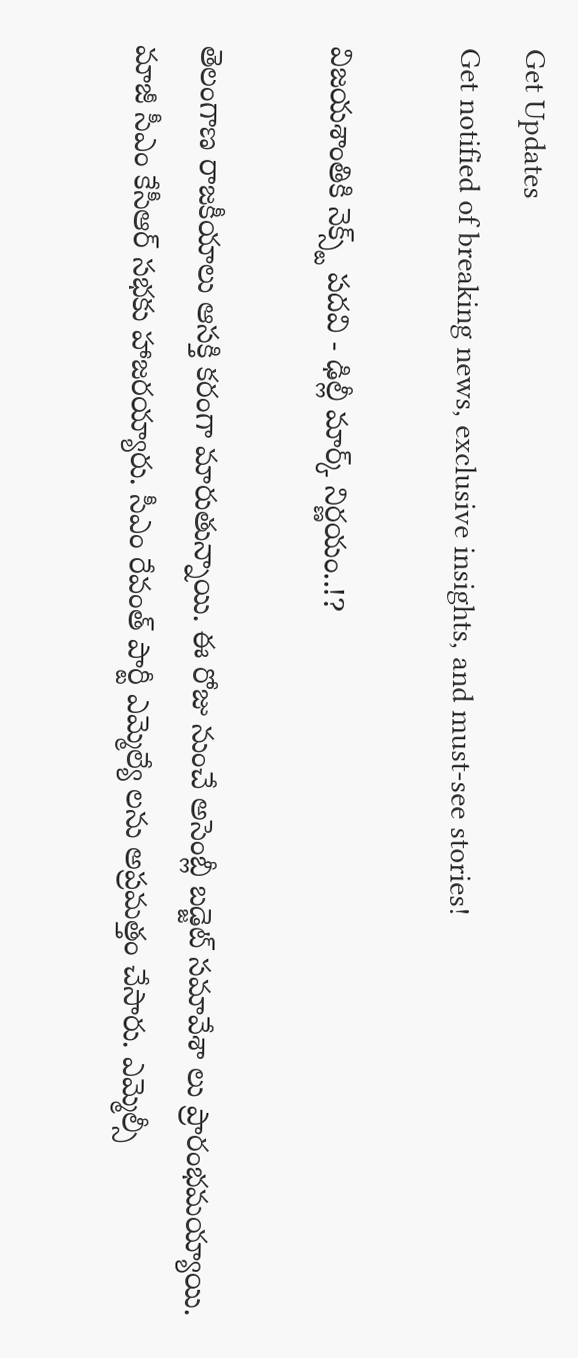Get Updates
Get notified of breaking news, exclusive insights, and must-see stories!

విజయశాంతికి నెక్స్ట్ పదవి - ఢిల్లీ మార్క్ నిర్ణయం..!?

తెలంగాణ రాజకీయాలు ఆసక్తి కరంగా మారుతున్నాయి. ఈ రోజు నుంచే అసెంబ్లీ బడ్జెట్ సమావేశా లు ప్రారంభమయ్యాయి. మాజీ సీఎం కేసీఆర్ సభకు హాజరయ్యారు. సీఎం రేవంత్ పార్టీ ఎమ్మెల్యే లను అప్రమత్తం చేసారు. ఎమ్మెల్సీ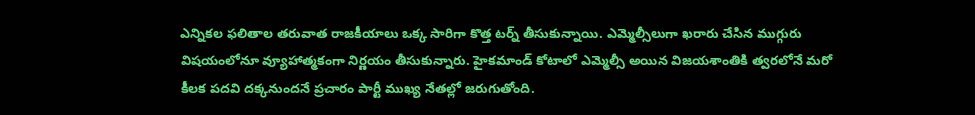ఎన్నికల ఫలితాల తరువాత రాజకీయాలు ఒక్క సారిగా కొత్త టర్న్ తీసుకున్నాయి. ఎమ్మెల్సీలుగా ఖరారు చేసిన ముగ్గురు విషయంలోనూ వ్యూహాత్మకంగా నిర్ణయం తీసుకున్నారు. హైకమాండ్ కోటాలో ఎమ్మెల్సీ అయిన విజయశాంతికి త్వరలోనే మరో కీలక పదవి దక్కనుందనే ప్రచారం పార్టీ ముఖ్య నేతల్లో జరుగుతోంది.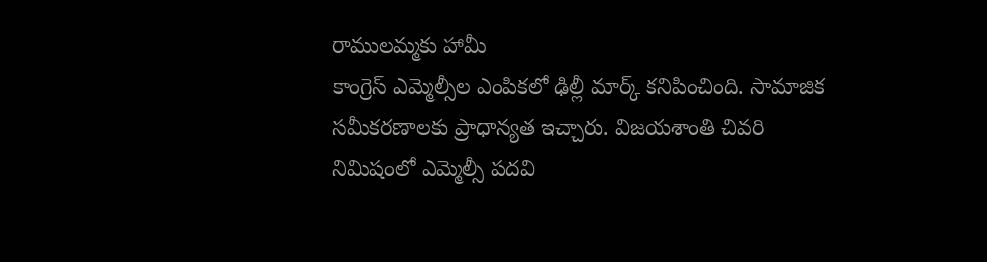రాములమ్మకు హామీ
కాంగ్రెస్ ఎమ్మెల్సీల ఎంపికలో ఢిల్లీ మార్క్ కనిపించింది. సామాజిక సమీకరణాలకు ప్రాధాన్యత ఇచ్చారు. విజయశాంతి చివరి నిమిషంలో ఎమ్మెల్సీ పదవి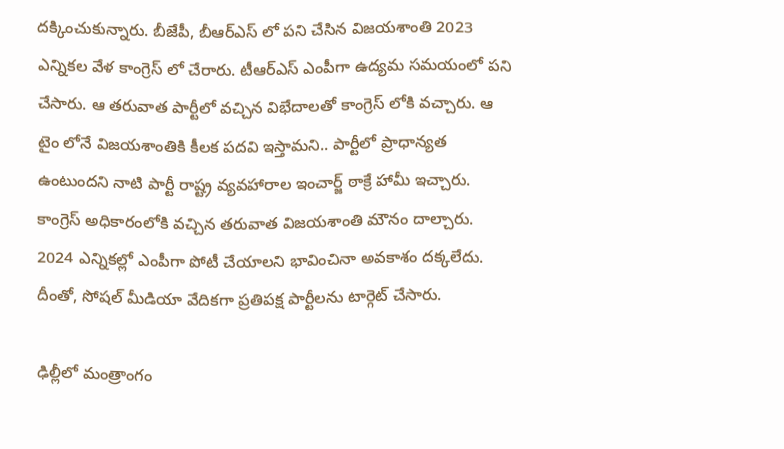దక్కించుకున్నారు. బీజేపీ, బీఆర్ఎస్ లో పని చేసిన విజయశాంతి 2023 ఎన్నికల వేళ కాంగ్రెస్ లో చేరారు. టీఆర్ఎస్ ఎంపీగా ఉద్యమ సమయంలో పని చేసారు. ఆ తరువాత పార్టీలో వచ్చిన విభేదాలతో కాంగ్రెస్ లోకి వచ్చారు. ఆ టైం లోనే విజయశాంతికి కీలక పదవి ఇస్తామని.. పార్టీలో ప్రాధాన్యత ఉంటుందని నాటి పార్టీ రాష్ట్ర వ్యవహారాల ఇంచార్జ్ ఠాక్రే హామీ ఇచ్చారు. కాంగ్రెస్ అధికారంలోకి వచ్చిన తరువాత విజయశాంతి మౌనం దాల్చారు. 2024 ఎన్నికల్లో ఎంపీగా పోటీ చేయాలని భావించినా అవకాశం దక్కలేదు. దీంతో, సోషల్ మీడియా వేదికగా ప్రతిపక్ష పార్టీలను టార్గెట్ చేసారు.

ఢిల్లీలో మంత్రాంగం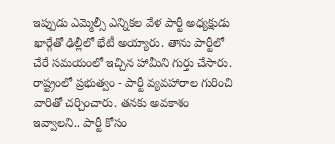ఇప్పుడు ఎమ్మెల్సీ ఎన్నికల వేళ పార్టీ అధ్యక్షుడు ఖార్గేతో ఢిల్లీలో భేటీ అయ్యారు. తాను పార్టీలో చేరే సమయంలో ఇచ్చిన హామీని గుర్తు చేసారు. రాష్ట్రంలో ప్రభుత్వం - పార్టీ వ్యవహారాల గురించి వారితో చర్చించారు. తనకు అవకాశం ఇవ్వాలని.. పార్టీ కోసం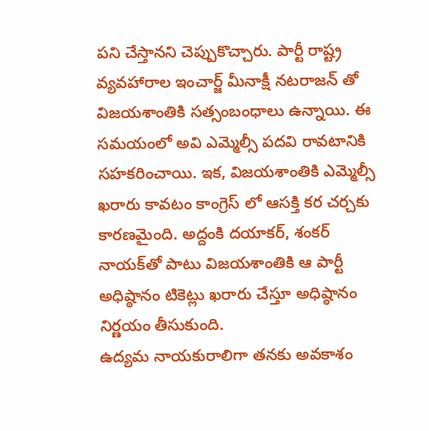పని చేస్తానని చెప్పుకొచ్చారు. పార్టీ రాష్ట్ర వ్యవహారాల ఇంచార్జ్ మీనాక్షీ నటరాజన్ తో విజయశాంతికి సత్సంబంధాలు ఉన్నాయి. ఈ సమయంలో అవి ఎమ్మెల్సీ పదవి రావటానికి సహకరించాయి. ఇక, విజయశాంతికి ఎమ్మెల్సీ ఖరారు కావటం కాంగ్రెస్ లో ఆసక్తి కర చర్చకు కారణమైంది. అద్దంకి దయాకర్, శంకర్ నాయక్‌తో పాటు విజయశాంతికి ఆ పార్టీ అధిష్ఠానం టికెట్లు ఖరారు చేస్తూ అధిష్ఠానం నిర్ణయం తీసుకుంది.
ఉద్యమ నాయకురాలిగా తనకు అవకాశం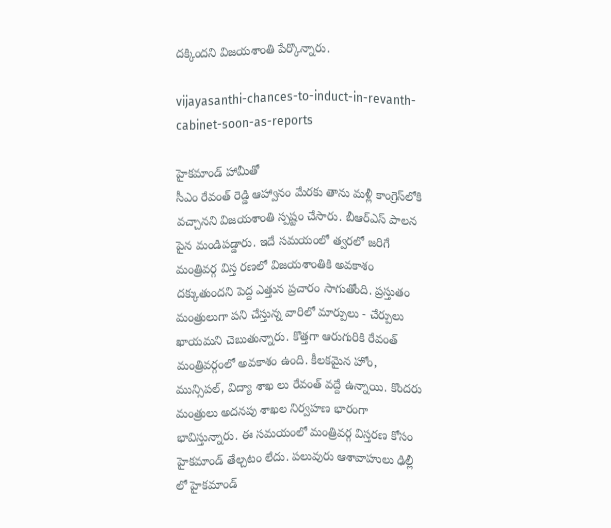దక్కిందని విజయశాంతి పేర్కొన్నారు.

vijayasanthi-chances-to-induct-in-revanth-cabinet-soon-as-reports

హైకమాండ్ హామీతో
సీఎం రేవంత్‌ రెడ్డి ఆహ్వానం మేరకు తాను మళ్లీ కాంగ్రెస్‌లోకి వచ్చానని విజయశాంతి స్పష్టం చేసారు. బీఆర్ఎస్ పాలన పైన మండిపడ్డారు. ఇదే సమయంలో త్వరలో జరిగే మంత్రివర్గ విస్త రణలో విజయశాంతికి అవకాశం దక్కుతుందని పెద్ద ఎత్తున ప్రచారం సాగుతోంది. ప్రస్తుతం మంత్రులుగా పని చేస్తున్న వారిలో మార్పులు - చేర్పులు ఖాయమని చెబుతున్నారు. కొత్తగా ఆరుగురికి రేవంత్ మంత్రివర్గంలో అవకాశం ఉంది. కీలకమైన హోం, మున్సిపల్, విద్యా శాఖ లు రేవంత్ వద్దే ఉన్నాయి. కొందరు మంత్రులు అదనపు శాఖల నిర్వహణ భారంగా భావిస్తున్నారు. ఈ సమయంలో మంత్రివర్గ విస్తరణ కోసం హైకమాండ్ తేల్చటం లేదు. పలువురు ఆశావాహులు ఢిల్లీ లో హైకమాండ్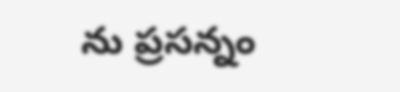ను ప్రసన్నం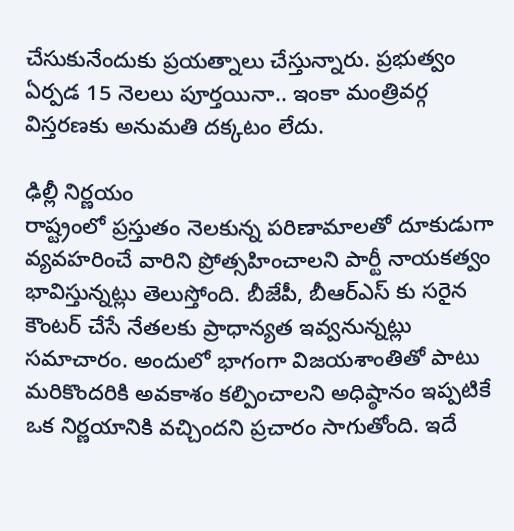చేసుకునేందుకు ప్రయత్నాలు చేస్తున్నారు. ప్రభుత్వం ఏర్పడ 15 నెలలు పూర్తయినా.. ఇంకా మంత్రివర్గ విస్తరణకు అనుమతి దక్కటం లేదు.

ఢిల్లీ నిర్ణయం
రాష్ట్రంలో ప్రస్తుతం నెలకున్న పరిణామాలతో దూకుడుగా వ్యవహరించే వారిని ప్రోత్సహించాలని పార్టీ నాయకత్వం భావిస్తున్నట్లు తెలుస్తోంది. బీజేపీ, బీఆర్ఎస్ కు సరైన కౌంటర్ చేసే నేతలకు ప్రాధాన్యత ఇవ్వనున్నట్లు సమాచారం. అందులో భాగంగా విజ‌య‌శాంతితో పాటు మ‌రికొంద‌రికి అవ‌కాశం క‌ల్పించాల‌ని అధిష్ఠానం ఇప్ప‌టికే ఒక నిర్ణ‌యానికి వ‌చ్చిందని ప్రచారం సాగుతోంది. ఇదే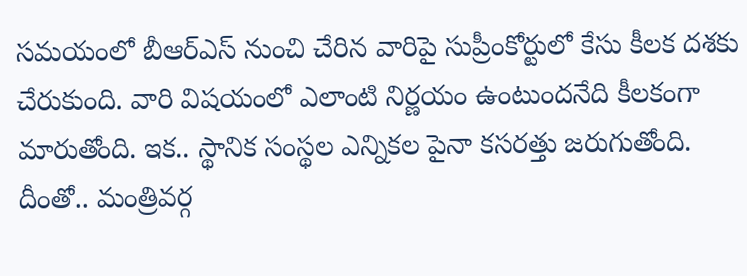సమయంలో బీఆర్ఎస్ నుంచి చేరిన వారిపై సుప్రీంకోర్టులో కేసు కీలక దశకు చేరుకుంది. వారి విషయంలో ఎలాంటి నిర్ణయం ఉంటుందనేది కీలకంగా మారుతోంది. ఇక.. స్థానిక సంస్థల ఎన్నికల పైనా కసరత్తు జరుగుతోంది. దీంతో.. మంత్రివర్గ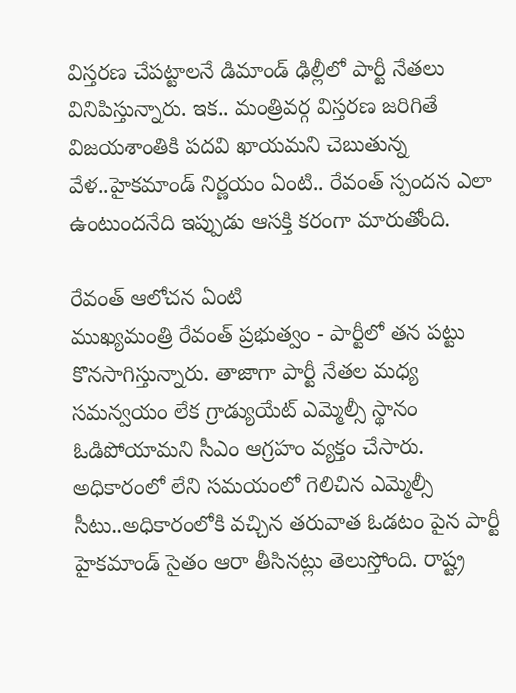విస్తరణ చేపట్టాలనే డిమాండ్ ఢిల్లీలో పార్టీ నేతలు వినిపిస్తున్నారు. ఇక.. మంత్రివర్గ విస్తరణ జరిగితే విజయశాంతికి పదవి ఖాయమని చెబుతున్న వేళ..హైకమాండ్ నిర్ణయం ఏంటి.. రేవంత్ స్పందన ఎలా ఉంటుందనేది ఇప్పుడు ఆసక్తి కరంగా మారుతోంది.

రేవంత్ ఆలోచన ఏంటి
ముఖ్యమంత్రి రేవంత్ ప్రభుత్వం - పార్టీలో తన పట్టు కొనసాగిస్తున్నారు. తాజాగా పార్టీ నేతల మధ్య సమన్వయం లేక గ్రాడ్యుయేట్ ఎమ్మెల్సీ స్థానం ఓడిపోయామని సీఎం ఆగ్రహం వ్యక్తం చేసారు. అధికారంలో లేని సమయంలో గెలిచిన ఎమ్మెల్సీ సీటు..అధికారంలోకి వచ్చిన తరువాత ఓడటం పైన పార్టీ హైకమాండ్ సైతం ఆరా తీసినట్లు తెలుస్తోంది. రాష్ట్ర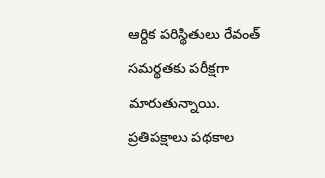ఆర్దిక పరిస్థితులు రేవంత్ సమర్థతకు పరీక్షగా మారుతున్నాయి. ప్రతిపక్షాలు పథకాల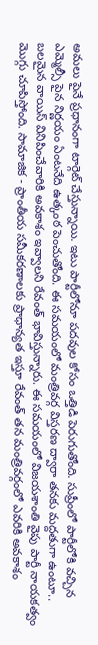అమలు పైనే ప్రధానంగా టార్గెట్ చేస్తున్నాయి. ఇటు పార్టీలోనూ పదవుల కోసం ఒత్తిడి పెరుగుతోంది. సుప్రీంలో పార్టీలోకి వచ్చిన ఎమ్మెల్సీ పైన నిర్ణయం ఏంటనేది ఉత్కంఠ పెంచుతోంది. ఈ సమయంలో మంత్రివర్గ విస్తరణ ద్వారా తనకు మద్దతుగా ఉంటూ.. బలమైన వాయిస్ వినిపించేవారికి అవకాశం ఇవ్వాలని రేవంత్ భావిస్తున్నారు. ఈ సమయంలో విజయశాంతి వైపు పార్టీ నాయకత్వం మొగ్గు చూపిస్తోంది. సామాజిక - ప్రాంతీయ సమీకరణాలకు ప్రాధాన్యత ఇస్తూ రేవంత్ తన మంత్రివర్గంలో ఎవరికి అవకాశం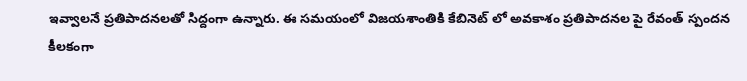ఇవ్వాలనే ప్రతిపాదనలతో సిద్దంగా ఉన్నారు. ఈ సమయంలో విజయశాంతికి కేబినెట్ లో అవకాశం ప్రతిపాదనల పై రేవంత్ స్పందన కీలకంగా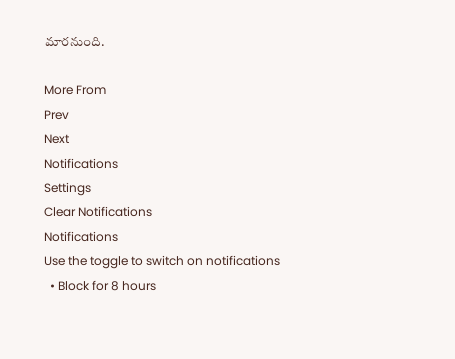మారనుంది.

More From
Prev
Next
Notifications
Settings
Clear Notifications
Notifications
Use the toggle to switch on notifications
  • Block for 8 hours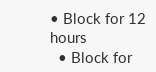• Block for 12 hours
  • Block for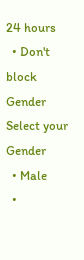24 hours
  • Don't block
Gender
Select your Gender
  • Male
  •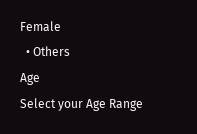Female
  • Others
Age
Select your Age Range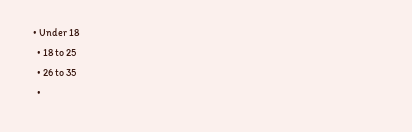• Under 18
  • 18 to 25
  • 26 to 35
  •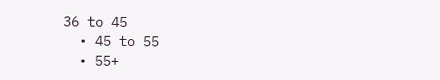36 to 45
  • 45 to 55
  • 55+